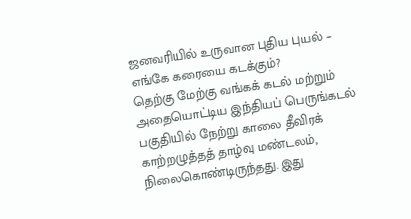ஜனவரியில் உருவான புதிய புயல் – எங்கே கரையை கடக்கும்?
தெற்கு மேற்கு வங்கக் கடல் மற்றும் அதையொட்டிய இந்தியப் பெருங்கடல் பகுதியில் நேற்று காலை தீவிரக் காற்றழுத்தத் தாழ்வு மண்டலம், நிலைகொண்டிருந்தது. இது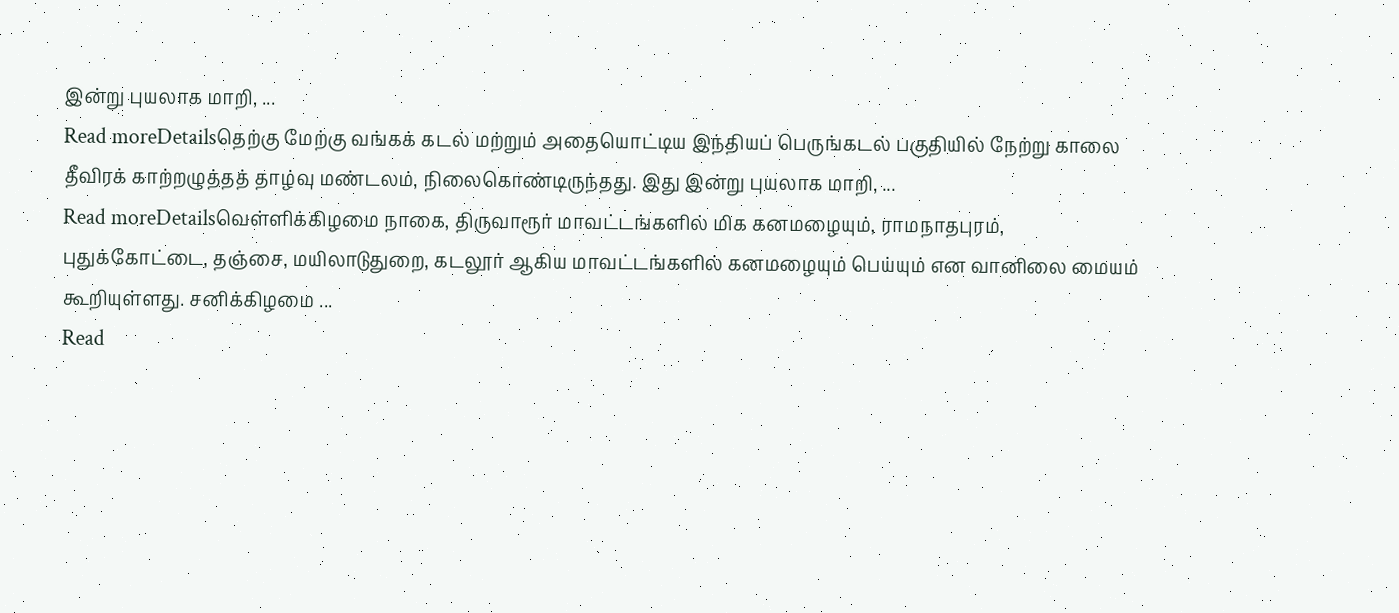இன்று புயலாக மாறி, ...
Read moreDetailsதெற்கு மேற்கு வங்கக் கடல் மற்றும் அதையொட்டிய இந்தியப் பெருங்கடல் பகுதியில் நேற்று காலை தீவிரக் காற்றழுத்தத் தாழ்வு மண்டலம், நிலைகொண்டிருந்தது. இது இன்று புயலாக மாறி, ...
Read moreDetailsவெள்ளிக்கிழமை நாகை, திருவாரூர் மாவட்டங்களில் மிக கனமழையும், ராமநாதபுரம், புதுக்கோட்டை, தஞ்சை, மயிலாடுதுறை, கடலூர் ஆகிய மாவட்டங்களில் கனமழையும் பெய்யும் என வானிலை மையம் கூறியுள்ளது. சனிக்கிழமை ...
Read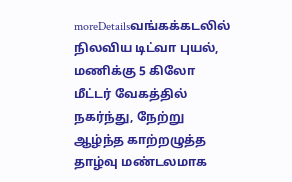moreDetailsவங்கக்கடலில் நிலவிய டிட்வா புயல், மணிக்கு 5 கிலோ மீட்டர் வேகத்தில் நகர்ந்து, நேற்று ஆழ்ந்த காற்றழுத்த தாழ்வு மண்டலமாக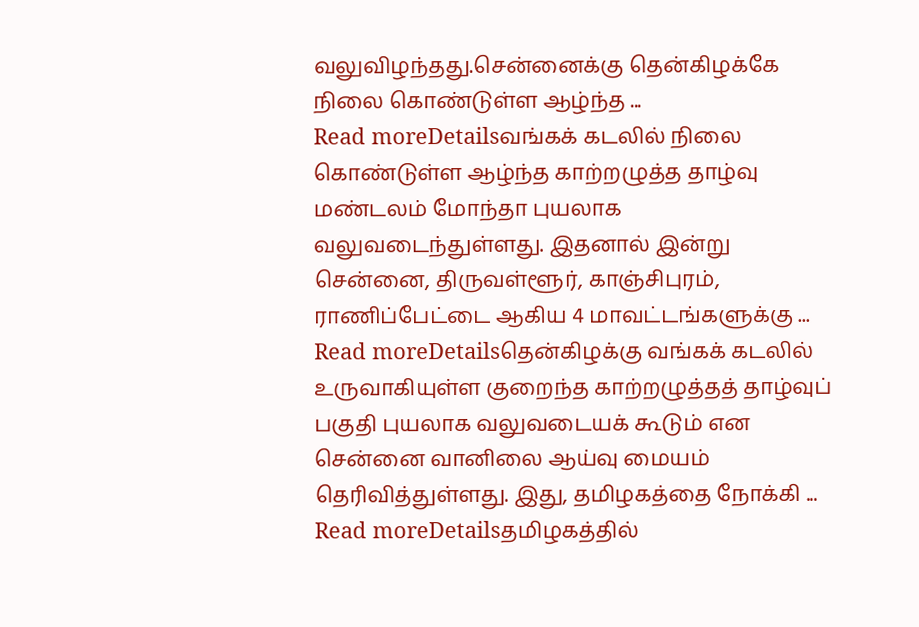வலுவிழந்தது.சென்னைக்கு தென்கிழக்கே நிலை கொண்டுள்ள ஆழ்ந்த ...
Read moreDetailsவங்கக் கடலில் நிலை கொண்டுள்ள ஆழ்ந்த காற்றழுத்த தாழ்வு மண்டலம் மோந்தா புயலாக வலுவடைந்துள்ளது. இதனால் இன்று சென்னை, திருவள்ளூர், காஞ்சிபுரம், ராணிப்பேட்டை ஆகிய 4 மாவட்டங்களுக்கு ...
Read moreDetailsதென்கிழக்கு வங்கக் கடலில் உருவாகியுள்ள குறைந்த காற்றழுத்தத் தாழ்வுப் பகுதி புயலாக வலுவடையக் கூடும் என சென்னை வானிலை ஆய்வு மையம் தெரிவித்துள்ளது. இது, தமிழகத்தை நோக்கி ...
Read moreDetailsதமிழகத்தில்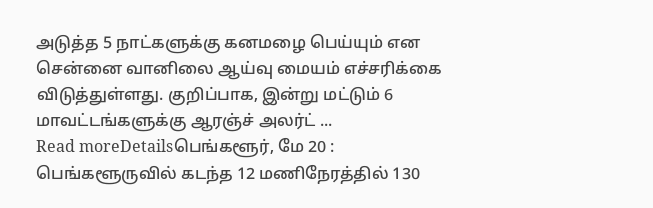அடுத்த 5 நாட்களுக்கு கனமழை பெய்யும் என சென்னை வானிலை ஆய்வு மையம் எச்சரிக்கை விடுத்துள்ளது. குறிப்பாக, இன்று மட்டும் 6 மாவட்டங்களுக்கு ஆரஞ்ச் அலர்ட் ...
Read moreDetailsபெங்களூர், மே 20 : பெங்களூருவில் கடந்த 12 மணிநேரத்தில் 130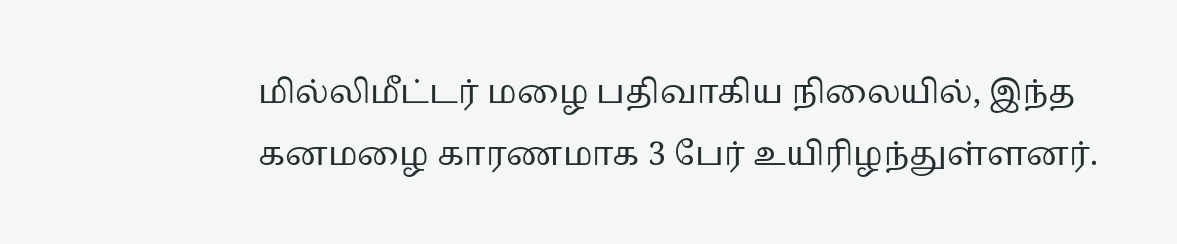மில்லிமீட்டர் மழை பதிவாகிய நிலையில், இந்த கனமழை காரணமாக 3 பேர் உயிரிழந்துள்ளனர்.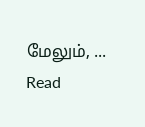மேலும், ...
Read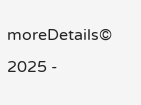moreDetails© 2025 -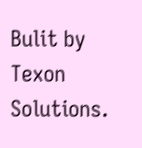Bulit by Texon Solutions.